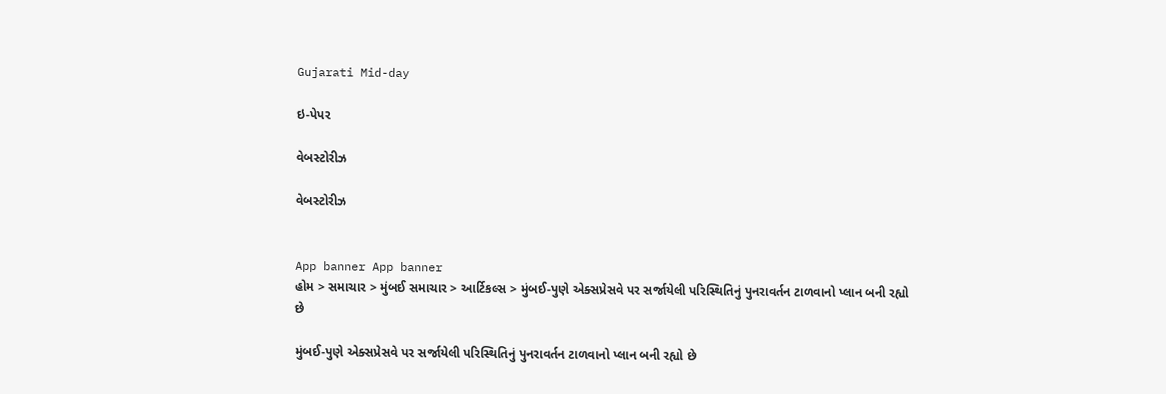Gujarati Mid-day

ઇ-પેપર

વેબસ્ટોરીઝ

વેબસ્ટોરીઝ


App banner App banner
હોમ > સમાચાર > મુંબઈ સમાચાર > આર્ટિકલ્સ > મુંબઈ-પુણે એક્સપ્રેસવે પર સર્જાયેલી પરિસ્થિતિનું પુનરાવર્તન ટાળવાનો પ્લાન બની રહ્યો છે

મુંબઈ-પુણે એક્સપ્રેસવે પર સર્જાયેલી પરિસ્થિતિનું પુનરાવર્તન ટાળવાનો પ્લાન બની રહ્યો છે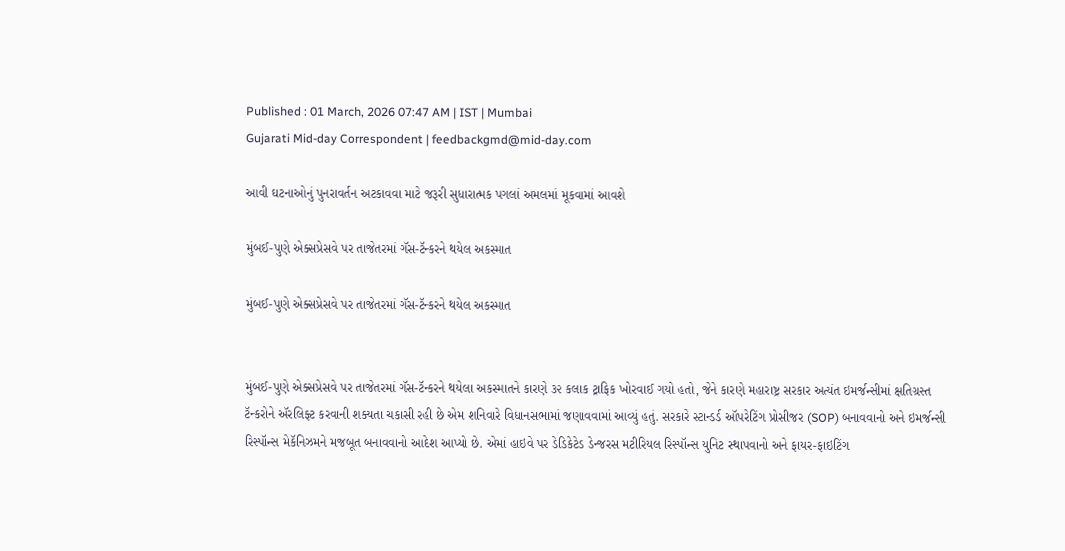Published : 01 March, 2026 07:47 AM | IST | Mumbai
Gujarati Mid-day Correspondent | feedbackgmd@mid-day.com

આવી ઘટનાઓનું પુનરાવર્તન અટકાવવા માટે જરૂરી સુધારાત્મક પગલાં અમલમાં મૂકવામાં આવશે

મુંબઈ-પુણે એક્સપ્રેસવે પર તાજેતરમાં ગૅસ-ટૅન્કરને થયેલ અકસ્માત

મુંબઈ-પુણે એક્સપ્રેસવે પર તાજેતરમાં ગૅસ-ટૅન્કરને થયેલ અકસ્માત


મુંબઈ-પુણે એક્સપ્રેસવે પર તાજેતરમાં ગૅસ-ટૅન્કરને થયેલા અકસ્માતને કારણે ૩૨ કલાક ટ્રાફિક ખોરવાઈ ગયો હતો, જેને કારણે મહારાષ્ટ્ર સરકાર અત્યંત ઇમર્જન્સીમાં ક્ષતિગ્રસ્ત ટૅન્કરોને ઍરલિફ્ટ કરવાની શક્યતા ચકાસી રહી છે એમ શનિવારે વિધાનસભામાં જણાવવામાં આવ્યું હતું. સરકારે સ્ટાન્ડર્ડ ઑપરેટિંગ પ્રોસીજર (SOP) બનાવવાનો અને ઇમર્જન્સી રિસ્પૉન્સ મેકૅનિઝમને મજબૂત બનાવવાનો આદેશ આપ્યો છે. એમાં હાઇવે પર ડેડિકેટેડ ડેન્જરસ મટીરિયલ રિસ્પૉન્સ યુનિટ સ્થાપવાનો અને ફાયર-ફાઇટિંગ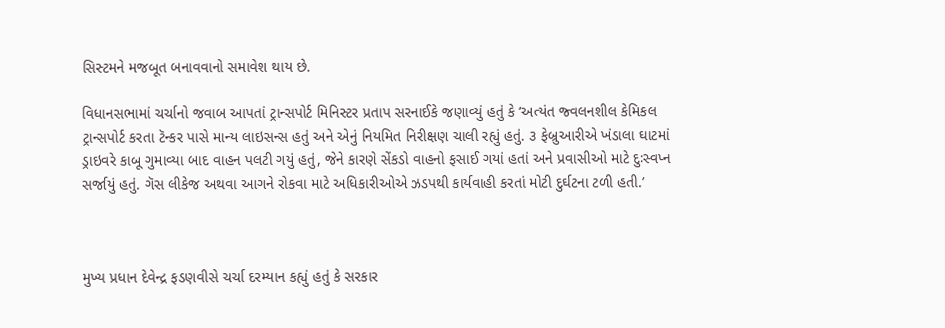સિસ્ટમને મજબૂત બનાવવાનો સમાવેશ થાય છે.

વિધાનસભામાં ચર્ચાનો જવાબ આપતાં ટ્રાન્સપોર્ટ મિનિસ્ટર પ્રતાપ સરનાઈકે જણાવ્યું હતું કે ‘અત્યંત જ્વલનશીલ કેમિકલ ટ્રાન્સપોર્ટ કરતા ટૅન્કર પાસે માન્ય લાઇસન્સ હતું અને એનું નિયમિત નિરીક્ષણ ચાલી રહ્યું હતું. ૩ ફેબ્રુઆરીએ ખંડાલા ઘાટમાં ડ્રાઇવરે કાબૂ ગુમાવ્યા બાદ વાહન પલટી ગયું હતું, જેને કારણે સેંકડો વાહનો ફસાઈ ગયાં હતાં અને પ્રવાસીઓ માટે દુઃસ્વપ્ન સર્જાયું હતું. ગૅસ લીકેજ અથવા આગને રોકવા માટે અધિકારીઓએ ઝડપથી કાર્યવાહી કરતાં મોટી દુર્ઘટના ટળી હતી.’



મુખ્ય પ્રધાન દેવેન્દ્ર ફડણવીસે ચર્ચા દરમ્યાન કહ્યું હતું કે સરકાર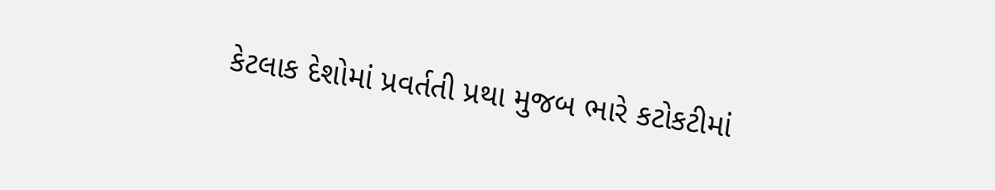કેટલાક દેશોમાં પ્રવર્તતી પ્રથા મુજબ ભારે કટોકટીમાં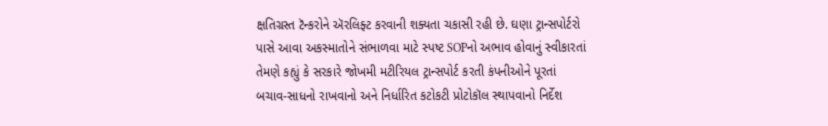ક્ષતિગ્રસ્ત ટૅન્કરોને ઍરલિફ્ટ કરવાની શક્યતા ચકાસી રહી છે. ઘણા ટ્રાન્સપોર્ટરો પાસે આવા અકસ્માતોને સંભાળવા માટે સ્પષ્ટ SOPનો અભાવ હોવાનું સ્વીકારતાં તેમણે કહ્યું કે સરકારે જોખમી મટીરિયલ ટ્રાન્સપોર્ટ કરતી કંપનીઓને પૂરતાં બચાવ-સાધનો રાખવાનો અને નિર્ધારિત કટોકટી પ્રોટોકૉલ સ્થાપવાનો નિર્દેશ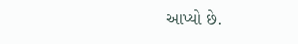આપ્યો છે.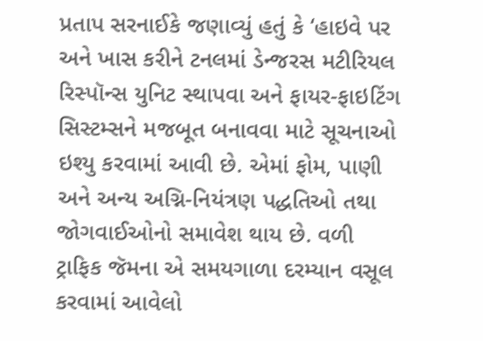પ્રતાપ સરનાઈકે જણાવ્યું હતું કે ‘હાઇવે પર અને ખાસ કરીને ટનલમાં ડેન્જરસ મટીરિયલ રિસ્પૉન્સ યુનિટ સ્થાપવા અને ફાયર-ફાઇટિંગ સિસ્ટમ્સને મજબૂત બનાવવા માટે સૂચનાઓ ઇશ્યુ કરવામાં આવી છે. એમાં ફોમ, પાણી અને અન્ય અગ્નિ-નિયંત્રણ પદ્ધતિઓ તથા જોગવાઈઓનો સમાવેશ થાય છે. વળી ટ્રાફિક જૅમના એ સમયગાળા દરમ્યાન વસૂલ કરવામાં આવેલો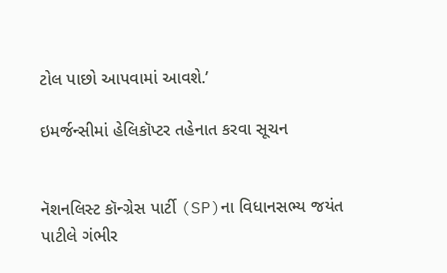ટોલ પાછો આપવામાં આવશે.’

ઇમર્જન્સીમાં હેલિકૉપ્ટર તહેનાત કરવા સૂચન


નૅશનલિસ્ટ કૉન્ગ્રેસ પાર્ટી (SP)ના વિધાનસભ્ય જયંત પાટીલે ગંભીર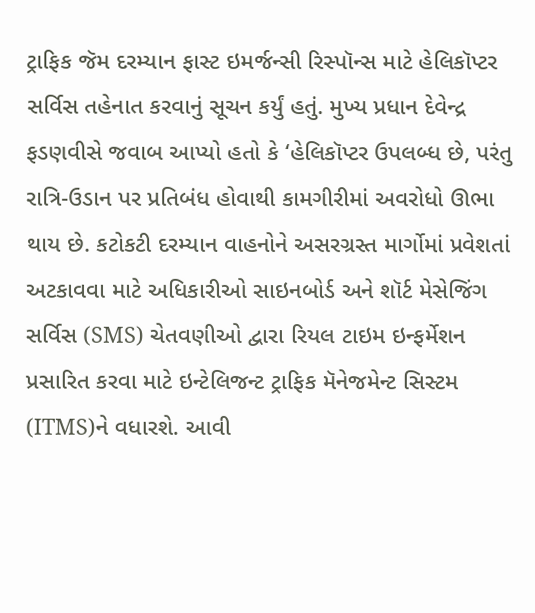ટ્રાફિક જૅમ દરમ્યાન ફાસ્ટ ઇમર્જન્સી રિસ્પૉન્સ માટે હેલિકૉપ્ટર સર્વિસ તહેનાત કરવાનું સૂચન કર્યું હતું. મુખ્ય પ્રધાન દેવેન્દ્ર ફડણવીસે જવાબ આપ્યો હતો કે ‘હેલિકૉપ્ટર ઉપલબ્ધ છે, પરંતુ રાત્રિ-ઉડાન પર પ્રતિબંધ હોવાથી કામગીરીમાં અવરોધો ઊભા થાય છે. કટોકટી દરમ્યાન વાહનોને અસરગ્રસ્ત માર્ગોમાં પ્રવેશતાં અટકાવવા માટે અધિકારીઓ સાઇનબોર્ડ અને શૉર્ટ મેસેજિંગ સર્વિસ (SMS) ચેતવણીઓ દ્વારા રિયલ ટાઇમ ઇન્ફર્મેશન પ્રસારિત કરવા માટે ઇન્ટેલિજન્ટ ટ્રાફિક મૅનેજમેન્ટ સિસ્ટમ (ITMS)ને વધારશે. આવી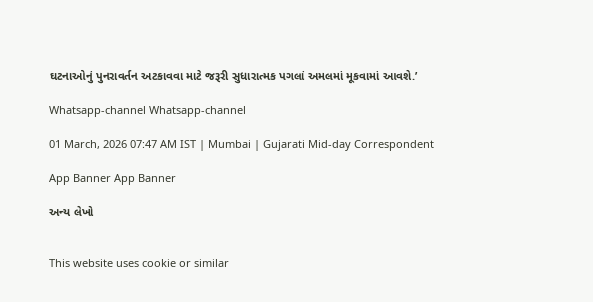ઘટનાઓનું પુનરાવર્તન અટકાવવા માટે જરૂરી સુધારાત્મક પગલાં અમલમાં મૂકવામાં આવશે.’

Whatsapp-channel Whatsapp-channel

01 March, 2026 07:47 AM IST | Mumbai | Gujarati Mid-day Correspondent

App Banner App Banner

અન્ય લેખો


This website uses cookie or similar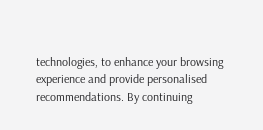technologies, to enhance your browsing experience and provide personalised recommendations. By continuing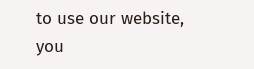to use our website, you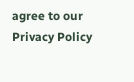agree to our Privacy Policy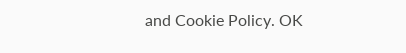and Cookie Policy. OK